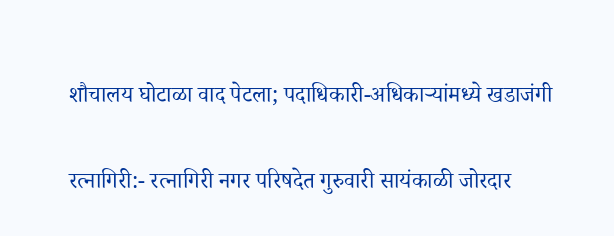शौचालय घोटाळा वाद पेटला; पदाधिकारी-अधिकाऱ्यांमध्ये खडाजंगी

रत्नागिरी:- रत्नागिरी नगर परिषदेत गुरुवारी सायंकाळी जोरदार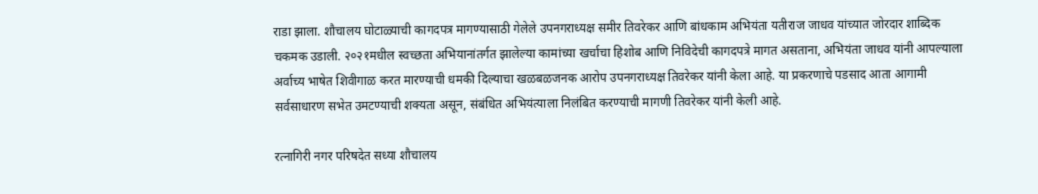राडा झाला. शौचालय घोटाळ्याची कागदपत्र मागण्यासाठी गेलेले उपनगराध्यक्ष समीर तिवरेकर आणि बांधकाम अभियंता यतीराज जाधव यांच्यात जोरदार शाब्दिक चकमक उडाली. २०२१मधील स्वच्छता अभियानांतर्गत झालेल्या कामांच्या खर्चाचा हिशोब आणि निविदेची कागदपत्रे मागत असताना, अभियंता जाधव यांनी आपल्याला अर्वाच्य भाषेत शिवीगाळ करत मारण्याची धमकी दिल्याचा खळबळजनक आरोप उपनगराध्यक्ष तिवरेकर यांनी केला आहे. या प्रकरणाचे पडसाद आता आगामी सर्वसाधारण सभेत उमटण्याची शक्यता असून, संबंधित अभियंत्याला निलंबित करण्याची मागणी तिवरेकर यांनी केली आहे.

रत्नागिरी नगर परिषदेत सध्या शौचालय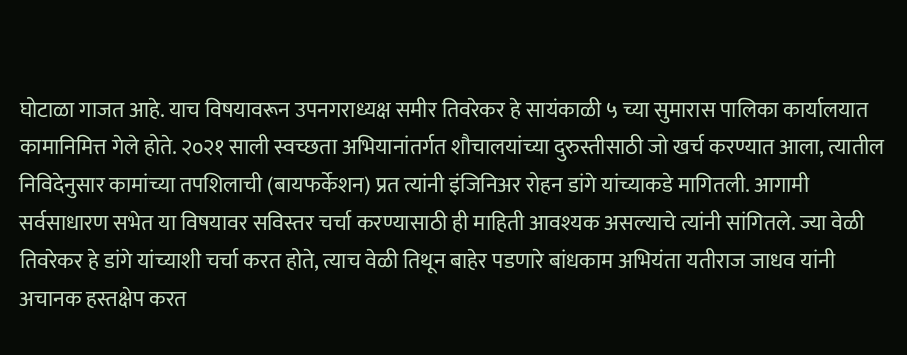घोटाळा गाजत आहे. याच विषयावरून उपनगराध्यक्ष समीर तिवरेकर हे सायंकाळी ५ च्या सुमारास पालिका कार्यालयात कामानिमित्त गेले होते. २०२१ साली स्वच्छता अभियानांतर्गत शौचालयांच्या दुरुस्तीसाठी जो खर्च करण्यात आला, त्यातील निविदेनुसार कामांच्या तपशिलाची (बायफर्केशन) प्रत त्यांनी इंजिनिअर रोहन डांगे यांच्याकडे मागितली. आगामी सर्वसाधारण सभेत या विषयावर सविस्तर चर्चा करण्यासाठी ही माहिती आवश्यक असल्याचे त्यांनी सांगितले. ज्या वेळी तिवरेकर हे डांगे यांच्याशी चर्चा करत होते, त्याच वेळी तिथून बाहेर पडणारे बांधकाम अभियंता यतीराज जाधव यांनी अचानक हस्तक्षेप करत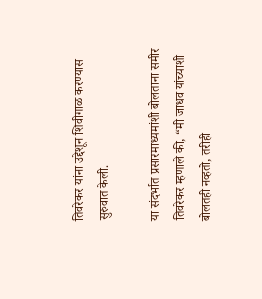तिवरेकर यांना उद्देशून शिवीगाळ करण्यास सुरुवात केली.

या संदर्भात प्रसारमाध्यमांशी बोलताना समीर तिवरेकर म्हणाले की, “मी जाधव यांच्याशी बोलतही नव्हतो, तरीही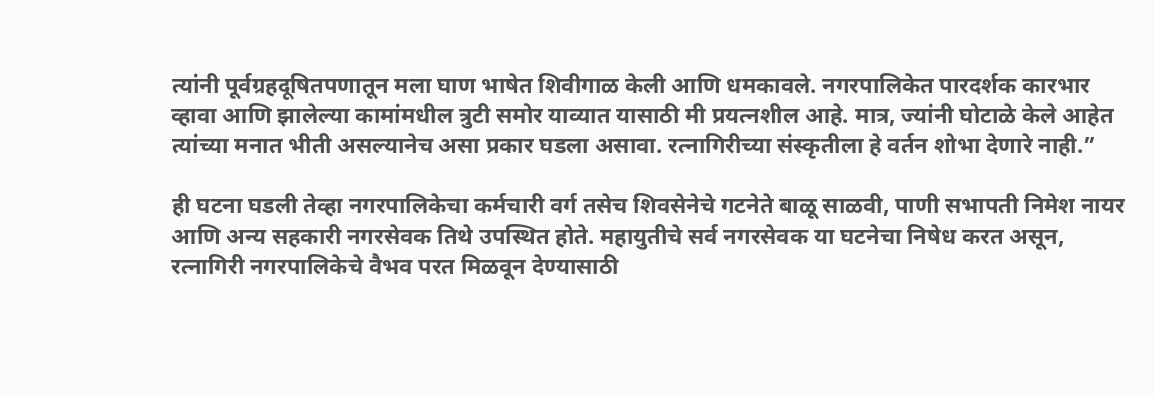त्यांनी पूर्वग्रहदूषितपणातून मला घाण भाषेत शिवीगाळ केली आणि धमकावले. नगरपालिकेत पारदर्शक कारभार व्हावा आणि झालेल्या कामांमधील त्रुटी समोर याव्यात यासाठी मी प्रयत्नशील आहे. मात्र, ज्यांनी घोटाळे केले आहेत त्यांच्या मनात भीती असल्यानेच असा प्रकार घडला असावा. रत्नागिरीच्या संस्कृतीला हे वर्तन शोभा देणारे नाही.”

ही घटना घडली तेव्हा नगरपालिकेचा कर्मचारी वर्ग तसेच शिवसेनेचे गटनेते बाळू साळवी, पाणी सभापती निमेश नायर आणि अन्य सहकारी नगरसेवक तिथे उपस्थित होते. महायुतीचे सर्व नगरसेवक या घटनेचा निषेध करत असून, रत्नागिरी नगरपालिकेचे वैभव परत मिळवून देण्यासाठी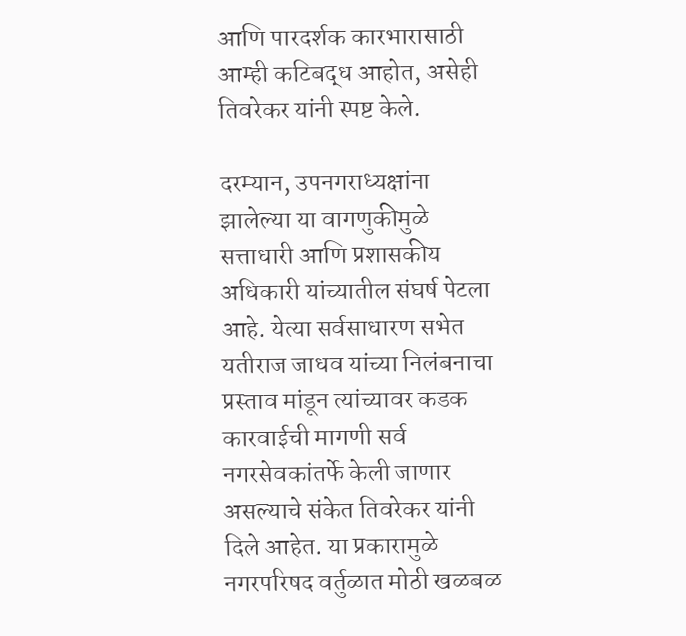आणि पारदर्शक कारभारासाठी आम्ही कटिबद्ध आहोत, असेही तिवरेकर यांनी स्पष्ट केले.

दरम्यान, उपनगराध्यक्षांना झालेल्या या वागणुकीमुळे सत्ताधारी आणि प्रशासकीय अधिकारी यांच्यातील संघर्ष पेटला आहे. येत्या सर्वसाधारण सभेत यतीराज जाधव यांच्या निलंबनाचा प्रस्ताव मांडून त्यांच्यावर कडक कारवाईची मागणी सर्व नगरसेवकांतर्फे केली जाणार असल्याचे संकेत तिवरेकर यांनी दिले आहेत. या प्रकारामुळे नगरपरिषद वर्तुळात मोठी खळबळ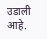उडाली आहे.